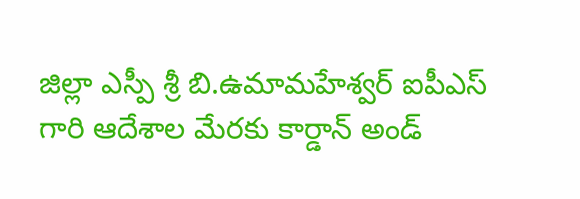జిల్లా ఎస్పీ శ్రీ బి.ఉమామహేశ్వర్ ఐపీఎస్ గారి ఆదేశాల మేరకు కార్డాన్ అండ్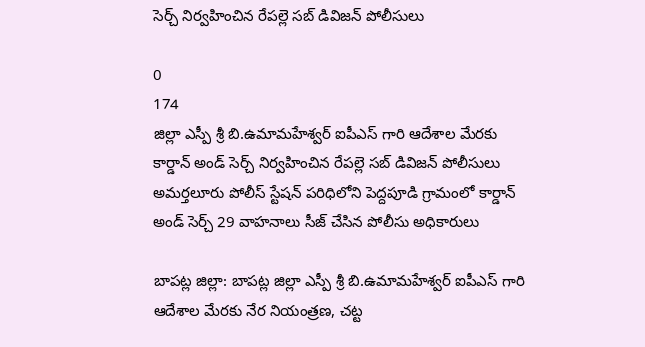సెర్చ్ నిర్వహించిన రేపల్లె సబ్ డివిజన్ పోలీసులు

0
174
జిల్లా ఎస్పీ శ్రీ బి.ఉమామహేశ్వర్ ఐపీఎస్ గారి ఆదేశాల మేరకు కార్డాన్ అండ్ సెర్చ్ నిర్వహించిన రేపల్లె సబ్ డివిజన్ పోలీసులు అమర్తలూరు పోలీస్ స్టేషన్ పరిధిలోని పెద్దపూడి గ్రామంలో కార్డాన్ అండ్ సెర్చ్ 29 వాహనాలు సీజ్ చేసిన పోలీసు అధికారులు

బాపట్ల జిల్లా: బాపట్ల జిల్లా ఎస్పీ శ్రీ బి.ఉమామహేశ్వర్ ఐపీఎస్ గారి ఆదేశాల మేరకు నేర నియంత్రణ, చట్ట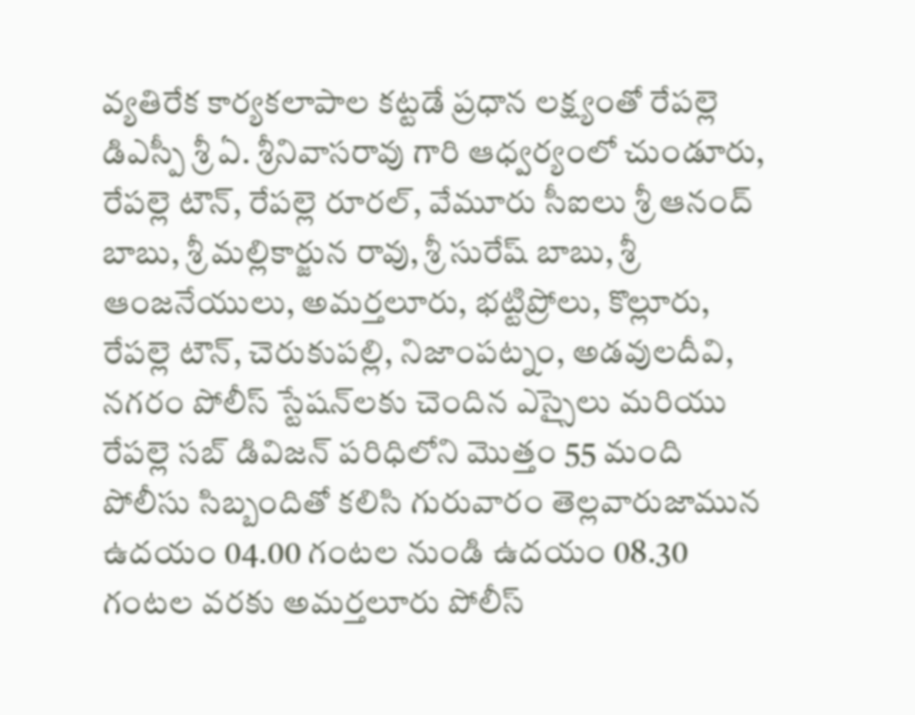వ్యతిరేక కార్యకలాపాల కట్టడే ప్రధాన లక్ష్యంతో రేపల్లె డిఎస్పీ శ్రీ ఏ. శ్రీనివాసరావు గారి ఆధ్వర్యంలో చుండూరు, రేపల్లె టౌన్, రేపల్లె రూరల్, వేమూరు సీఐలు శ్రీ ఆనంద్ బాబు, శ్రీ మల్లికార్జున రావు, శ్రీ సురేష్ బాబు, శ్రీ ఆంజనేయులు, అమర్తలూరు, భట్టిప్రోలు, కొల్లూరు, రేపల్లె టౌన్, చెరుకుపల్లి, నిజాంపట్నం, అడవులదీవి, నగరం పోలీస్ స్టేషన్‌లకు చెందిన ఎస్సైలు మరియు రేపల్లె సబ్ డివిజన్ పరిధిలోని మొత్తం 55 మంది పోలీసు సిబ్బందితో కలిసి గురువారం తెల్లవారుజామున ఉదయం 04.00 గంటల నుండి ఉదయం 08.30 గంటల వరకు అమర్తలూరు పోలీస్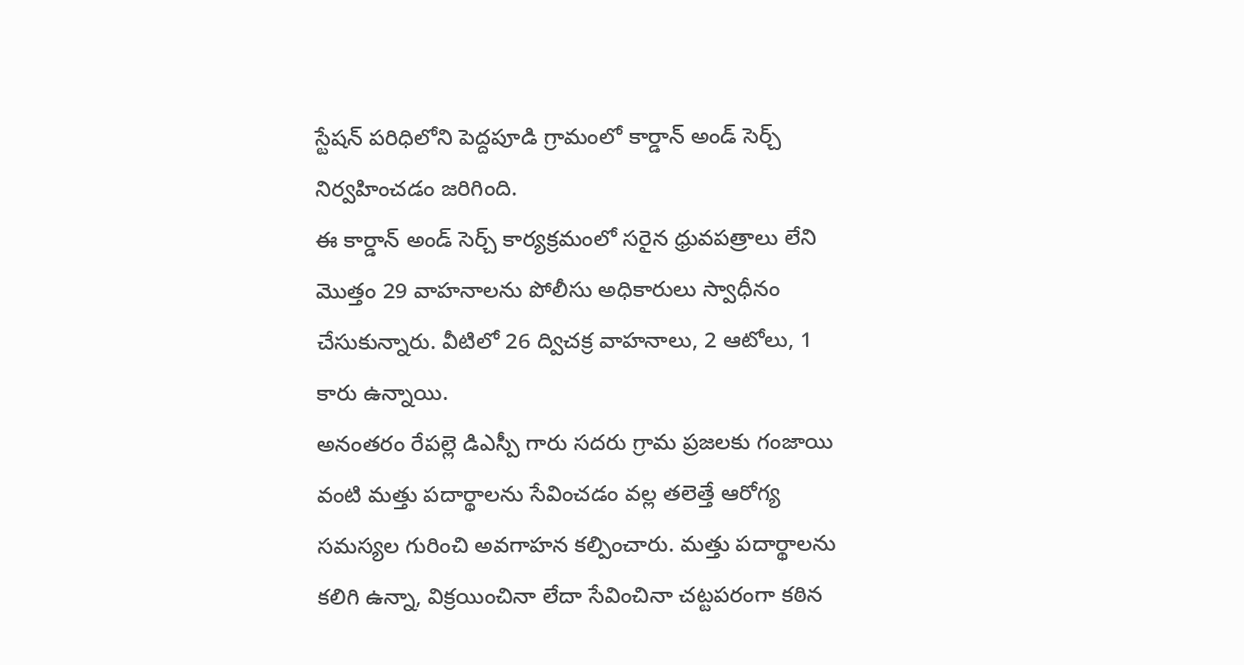స్టేషన్ పరిధిలోని పెద్దపూడి గ్రామంలో కార్డాన్ అండ్ సెర్చ్ నిర్వహించడం జరిగింది.
ఈ కార్డాన్ అండ్ సెర్చ్ కార్యక్రమంలో సరైన ధ్రువపత్రాలు లేని మొత్తం 29 వాహనాలను పోలీసు అధికారులు స్వాధీనం చేసుకున్నారు. వీటిలో 26 ద్విచక్ర వాహనాలు, 2 ఆటోలు, 1 కారు ఉన్నాయి.
అనంతరం రేపల్లె డిఎస్పీ గారు సదరు గ్రామ ప్రజలకు గంజాయి వంటి మత్తు పదార్థాలను సేవించడం వల్ల తలెత్తే ఆరోగ్య సమస్యల గురించి అవగాహన కల్పించారు. మత్తు పదార్థాలను కలిగి ఉన్నా, విక్రయించినా లేదా సేవించినా చట్టపరంగా కఠిన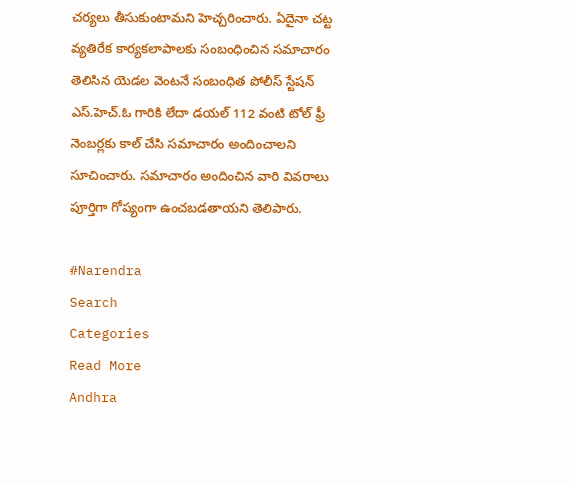చర్యలు తీసుకుంటామని హెచ్చరించారు. ఏదైనా చట్ట వ్యతిరేక కార్యకలాపాలకు సంబంధించిన సమాచారం తెలిసిన యెడల వెంటనే సంబంధిత పోలీస్ స్టేషన్ ఎస్.హెచ్.ఓ గారికి లేదా డయల్ 112 వంటి టోల్ ఫ్రీ నెంబర్లకు కాల్ చేసి సమాచారం అందించాలని సూచించారు. సమాచారం అందించిన వారి వివరాలు పూర్తిగా గోప్యంగా ఉంచబడతాయని తెలిపారు.

#Narendra
Search
Categories
Read More
Andhra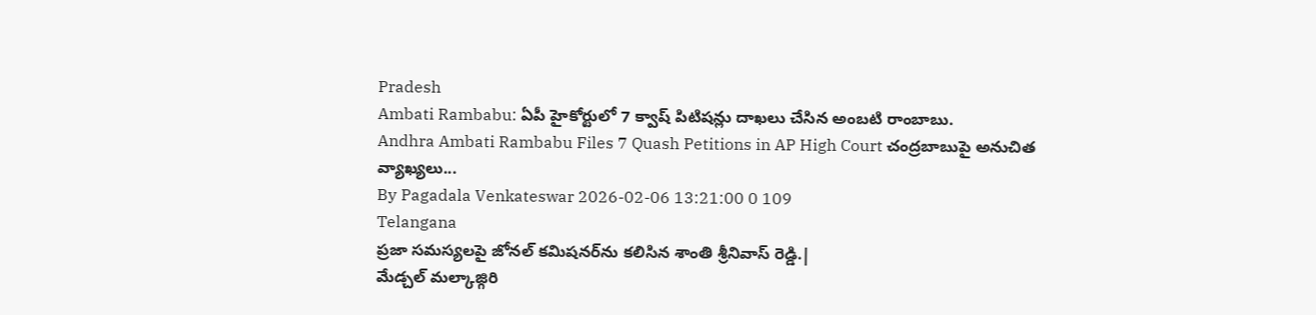Pradesh
Ambati Rambabu: ఏపీ హైకోర్టులో 7 క్వాష్ పిటిషన్లు దాఖలు చేసిన అంబటి రాంబాబు.
Andhra Ambati Rambabu Files 7 Quash Petitions in AP High Court చంద్రబాబుపై అనుచిత వ్యాఖ్యలు...
By Pagadala Venkateswar 2026-02-06 13:21:00 0 109
Telangana
ప్రజా సమస్యలపై జోనల్ కమిషనర్‌ను కలిసిన శాంతి శ్రీనివాస్ రెడ్డి.|
మేడ్చల్ మల్కాజ్గిరి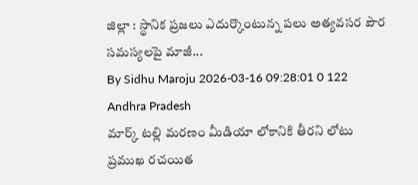జిల్లా : స్థానిక ప్రజలు ఎదుర్కొంటున్న పలు అత్యవసర పౌర సమస్యలపై మాజీ...
By Sidhu Maroju 2026-03-16 09:28:01 0 122
Andhra Pradesh
మార్క్ టల్లి మరణం మీడియా లోకానికి తీరని లోటు
ప్రముఖ రచయిత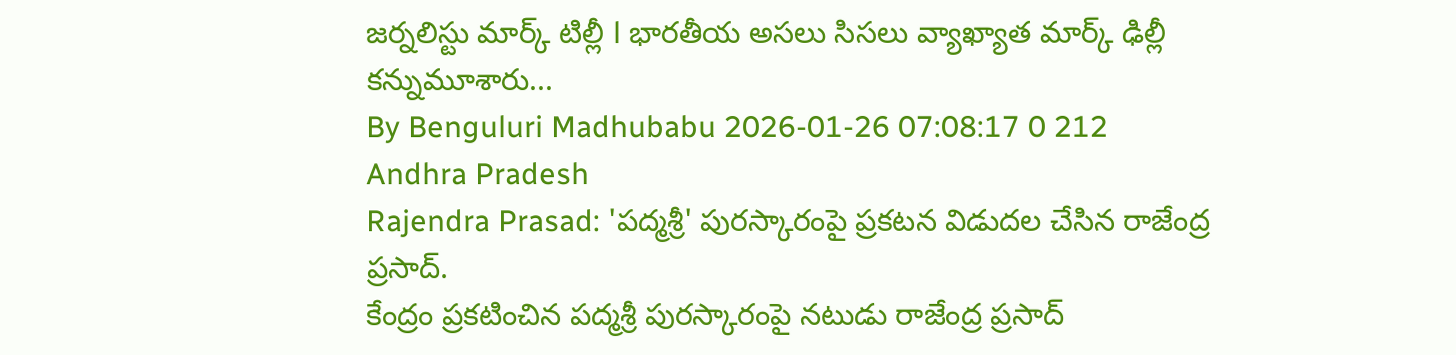జర్నలిస్టు మార్క్ టిల్లీ l భారతీయ అసలు సిసలు వ్యాఖ్యాత మార్క్ ఢిల్లీ కన్నుమూశారు...
By Benguluri Madhubabu 2026-01-26 07:08:17 0 212
Andhra Pradesh
Rajendra Prasad: 'పద్మశ్రీ' పురస్కారంపై ప్రకటన విడుదల చేసిన రాజేంద్ర ప్రసాద్.
కేంద్రం ప్రకటించిన పద్మశ్రీ పురస్కారంపై నటుడు రాజేంద్ర ప్రసాద్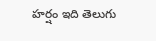హర్షం ఇది తెలుగు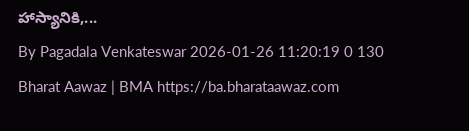హాస్యానికి,...
By Pagadala Venkateswar 2026-01-26 11:20:19 0 130
Bharat Aawaz | BMA https://ba.bharataawaz.com